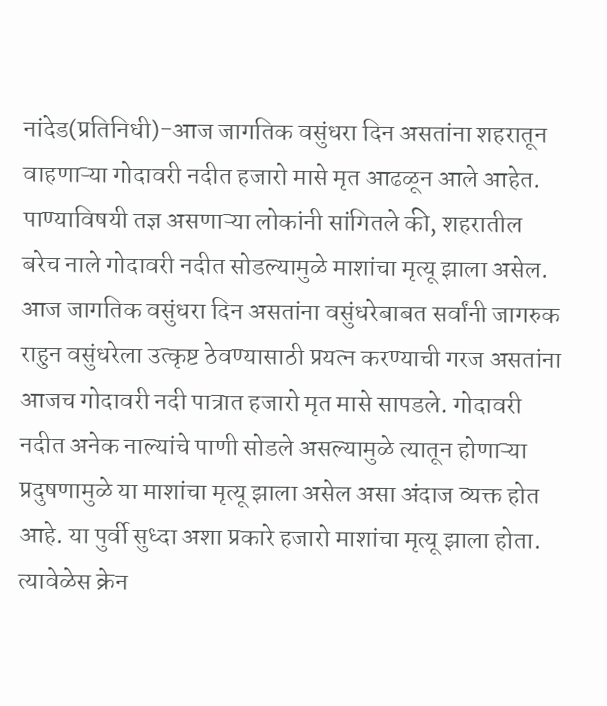नांदेड(प्रतिनिधी)-आज जागतिक वसुंधरा दिन असतांना शहरातून वाहणाऱ्या गोदावरी नदीत हजारो मासे मृत आढळून आले आहेत. पाण्याविषयी तज्ञ असणाऱ्या लोकांनी सांगितले की, शहरातील बरेच नाले गोदावरी नदीत सोडल्यामुळे माशांचा मृत्यू झाला असेल. आज जागतिक वसुंधरा दिन असतांना वसुंधरेबाबत सर्वांनी जागरुक राहुन वसुंधरेला उत्कृष्ट ठेवण्यासाठी प्रयत्न करण्याची गरज असतांना आजच गोदावरी नदी पात्रात हजारो मृत मासे सापडले. गोदावरी नदीत अनेक नाल्यांचे पाणी सोडले असल्यामुळे त्यातून होणाऱ्या प्रदुषणामुळे या माशांचा मृत्यू झाला असेल असा अंदाज व्यक्त होत आहे. या पुर्वी सुध्दा अशा प्रकारे हजारो माशांचा मृत्यू झाला होता. त्यावेळेस क्रेन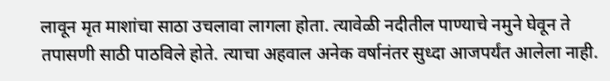लावून मृत माशांचा साठा उचलावा लागला होता. त्यावेळी नदीतील पाण्याचे नमुने घेवून ते तपासणी साठी पाठविले होते. त्याचा अहवाल अनेक वर्षानंतर सुध्दा आजपर्यंत आलेला नाही.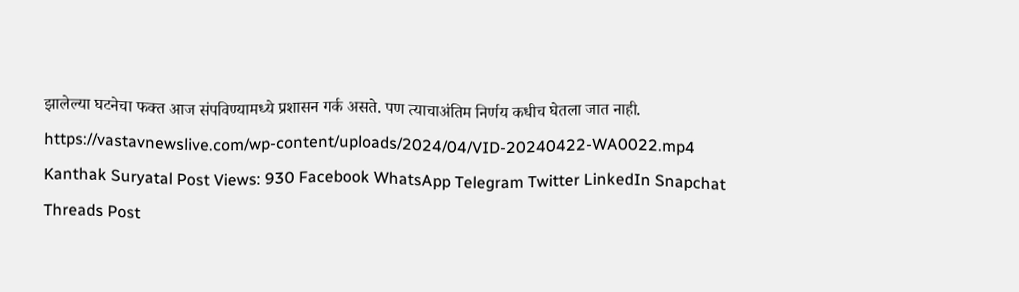झालेल्या घटनेचा फक्त आज संपविण्यामध्ये प्रशासन गर्क असते. पण त्याचाअंतिम निर्णय कधीच घेतला जात नाही. https://vastavnewslive.com/wp-content/uploads/2024/04/VID-20240422-WA0022.mp4 Kanthak Suryatal Post Views: 930 Facebook WhatsApp Telegram Twitter LinkedIn Snapchat Threads Post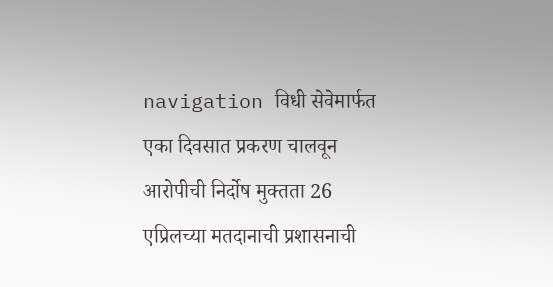navigation विधी सेवेमार्फत एका दिवसात प्रकरण चालवून आरोपीची निर्दोष मुक्तता 26 एप्रिलच्या मतदानाची प्रशासनाची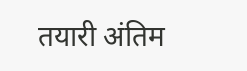तयारी अंतिम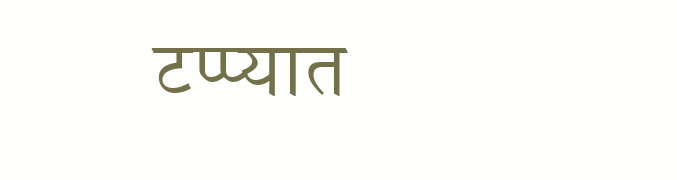टप्प्यात